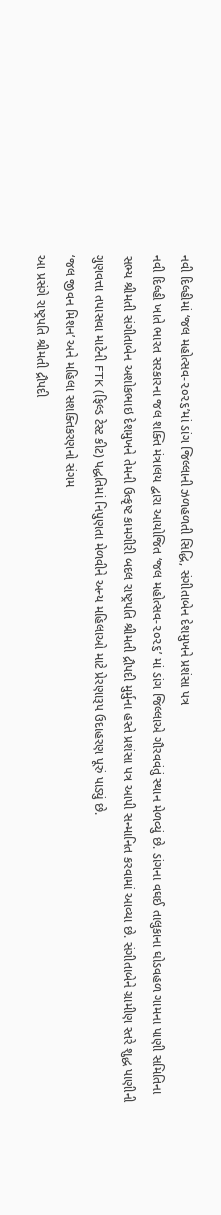નવી દિલ્હીમાં ‘જલ મહોત્સવ-૨૦૨૬’માં ડાંગ જિલ્લાની ઝળહળતી સિદ્ધિ, સંગીતાબેન દેશમુખને પ્રશંસા પત્ર
નવી દિલ્હી ખાતે ભારત સરકારના જલ શક્તિ મંત્રાલય દ્વારા આયોજિત ‘જલ મહોત્સવ-૨૦૨૬’ માં ડાંગ જિલ્લાએ ગૌરવવંતું સ્થાન મેળવ્યું છે. ડાંગના વઘઈ તાલુકાના ઘોડવહળ ગામના પાણી સમિતિના સભ્ય શ્રીમતી સંગીતાબેન અશોકભાઇ દેશમુખને તેમની ઉત્કૃષ્ટ કામગીરી બદલ રાષ્ટ્રપતિ શ્રીમતી દ્રૌપદી મુર્મુના હસ્તે પ્રશંસા પત્ર આપી સન્માનિત કરવામાં આવ્યા છે. સંગીતાબેને ગ્રામીણ સ્તરે શુદ્ધ પાણીની ગુણવત્તા તપાસવા માટેની FTK (ફિલ્ડ ટેસ્ટ કીટ) પદ્ધતિમાં નિપુણતા મેળવીને અન્ય મહિલાઓ માટે પ્રેરણારૂપ ઉદાહરણ પૂરું પાડ્યું છે.
‘જલ જીવન મિશન’ અને મહિલા સશક્તિકરણનો સંગમ
આ પ્રસંગે રાષ્ટ્રપતિ શ્રીમતી દ્રૌપદી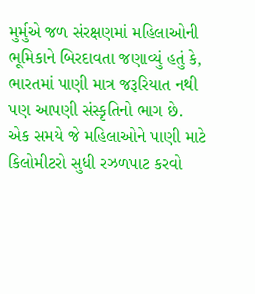મુર્મુએ જળ સંરક્ષણમાં મહિલાઓની ભૂમિકાને બિરદાવતા જણાવ્યું હતું કે, ભારતમાં પાણી માત્ર જરૂરિયાત નથી પણ આપણી સંસ્કૃતિનો ભાગ છે. એક સમયે જે મહિલાઓને પાણી માટે કિલોમીટરો સુધી રઝળપાટ કરવો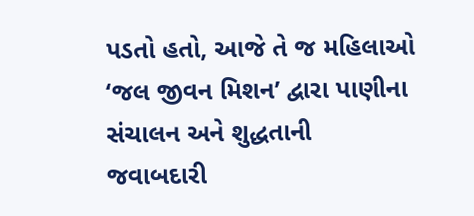પડતો હતો, આજે તે જ મહિલાઓ ‘જલ જીવન મિશન’ દ્વારા પાણીના સંચાલન અને શુદ્ધતાની જવાબદારી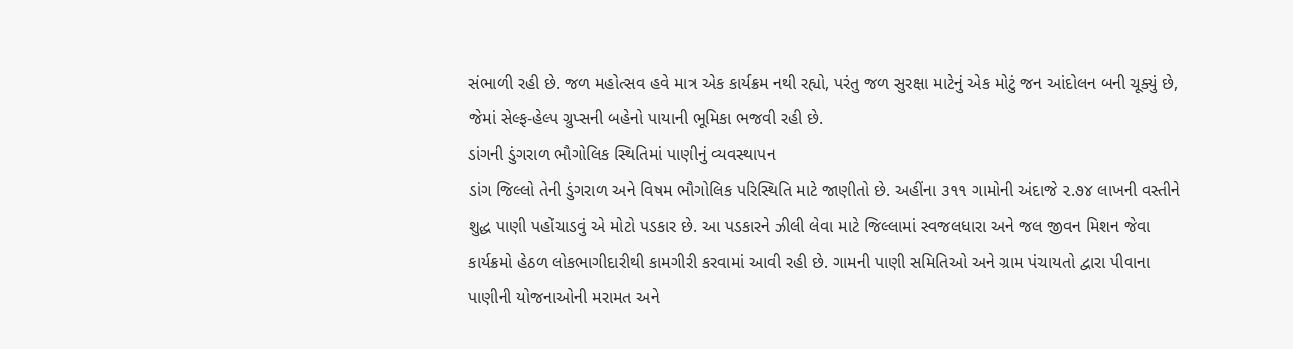સંભાળી રહી છે. જળ મહોત્સવ હવે માત્ર એક કાર્યક્રમ નથી રહ્યો, પરંતુ જળ સુરક્ષા માટેનું એક મોટું જન આંદોલન બની ચૂક્યું છે, જેમાં સેલ્ફ-હેલ્પ ગ્રુપ્સની બહેનો પાયાની ભૂમિકા ભજવી રહી છે.
ડાંગની ડુંગરાળ ભૌગોલિક સ્થિતિમાં પાણીનું વ્યવસ્થાપન
ડાંગ જિલ્લો તેની ડુંગરાળ અને વિષમ ભૌગોલિક પરિસ્થિતિ માટે જાણીતો છે. અહીંના ૩૧૧ ગામોની અંદાજે ૨.૭૪ લાખની વસ્તીને શુદ્ધ પાણી પહોંચાડવું એ મોટો પડકાર છે. આ પડકારને ઝીલી લેવા માટે જિલ્લામાં સ્વજલધારા અને જલ જીવન મિશન જેવા કાર્યક્રમો હેઠળ લોકભાગીદારીથી કામગીરી કરવામાં આવી રહી છે. ગામની પાણી સમિતિઓ અને ગ્રામ પંચાયતો દ્વારા પીવાના પાણીની યોજનાઓની મરામત અને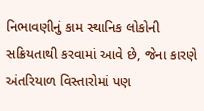નિભાવણીનું કામ સ્થાનિક લોકોની સક્રિયતાથી કરવામાં આવે છે, જેના કારણે અંતરિયાળ વિસ્તારોમાં પણ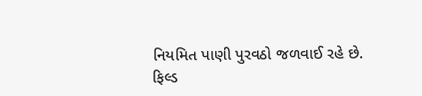નિયમિત પાણી પુરવઠો જળવાઈ રહે છે.
ફિલ્ડ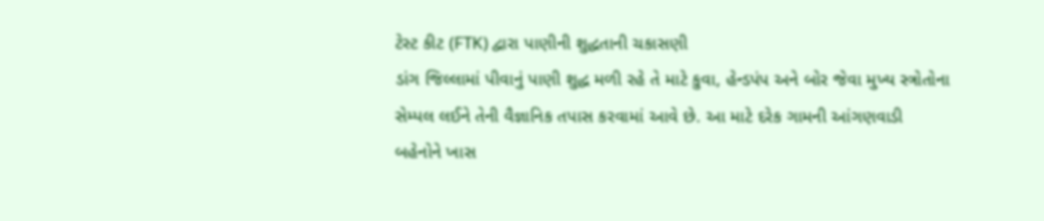ટેસ્ટ કીટ (FTK) દ્વારા પાણીની શુદ્ધતાની ચકાસણી
ડાંગ જિલ્લામાં પીવાનું પાણી શુદ્ધ મળી રહે તે માટે કુવા, હેન્ડપંપ અને બોર જેવા મુખ્ય સ્ત્રોતોના સેમ્પલ લઈને તેની વૈજ્ઞાનિક તપાસ કરવામાં આવે છે. આ માટે દરેક ગામની આંગણવાડી બહેનોને ખાસ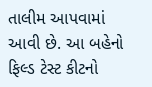તાલીમ આપવામાં આવી છે. આ બહેનો ફિલ્ડ ટેસ્ટ કીટનો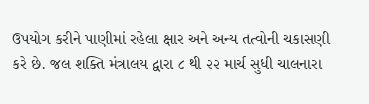ઉપયોગ કરીને પાણીમાં રહેલા ક્ષાર અને અન્ય તત્વોની ચકાસણી કરે છે. જલ શક્તિ મંત્રાલય દ્વારા ૮ થી ૨૨ માર્ચ સુધી ચાલનારા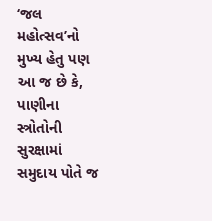‘જલ મહોત્સવ’નો મુખ્ય હેતુ પણ આ જ છે કે, પાણીના સ્ત્રોતોની સુરક્ષામાં સમુદાય પોતે જ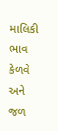માલિકી ભાવ કેળવે અને જળ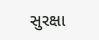સુરક્ષા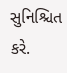સુનિશ્ચિત કરે.